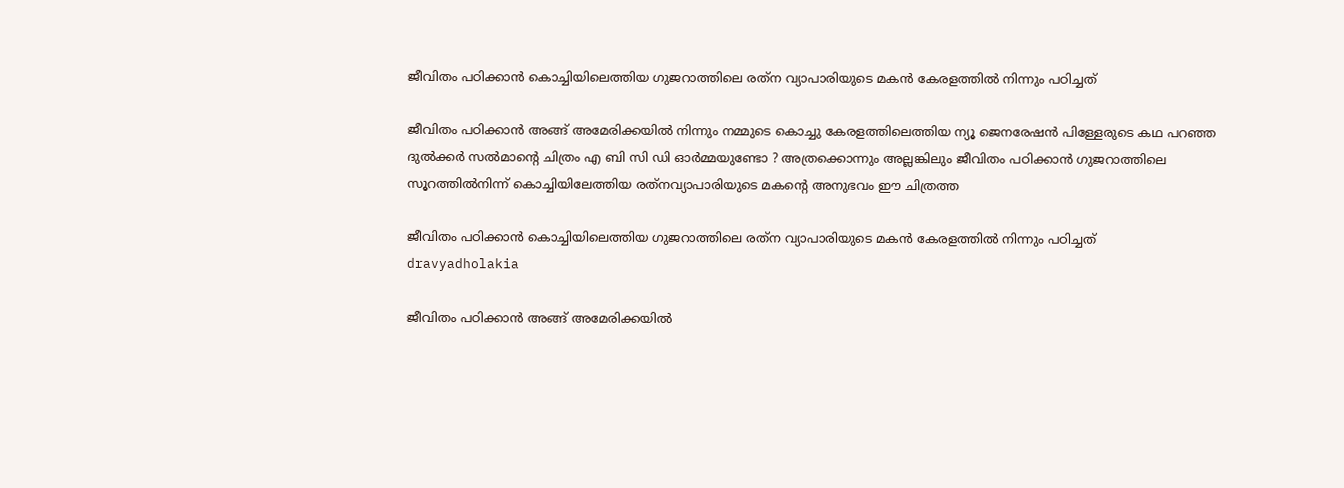ജീവിതം പഠിക്കാന്‍ കൊച്ചിയിലെത്തിയ ഗുജറാത്തിലെ രത്‌ന വ്യാപാരിയുടെ മകന്‍ കേരളത്തില്‍ നിന്നും പഠിച്ചത്

ജീവിതം പഠിക്കാന്‍ അങ്ങ് അമേരിക്കയില്‍ നിന്നും നമ്മുടെ കൊച്ചു കേരളത്തിലെത്തിയ ന്യൂ ജെനരേഷന്‍ പിള്ളേരുടെ കഥ പറഞ്ഞ ദുല്‍ക്കര്‍ സല്‍മാന്റെ ചിത്രം എ ബി സി ഡി ഓര്‍മ്മയുണ്ടോ ? അത്രക്കൊന്നും അല്ലങ്കിലും ജീവിതം പഠിക്കാന്‍ ഗുജറാത്തിലെ സൂറത്തില്‍നിന്ന് കൊച്ചിയിലേത്തിയ രത്‌നവ്യാപാരിയുടെ മകന്റെ അനുഭവം ഈ ചിത്രത്ത

ജീവിതം പഠിക്കാന്‍ കൊച്ചിയിലെത്തിയ ഗുജറാത്തിലെ രത്‌ന വ്യാപാരിയുടെ മകന്‍ കേരളത്തില്‍ നിന്നും പഠിച്ചത്
dravyadholakia

ജീവിതം പഠിക്കാന്‍ അങ്ങ് അമേരിക്കയില്‍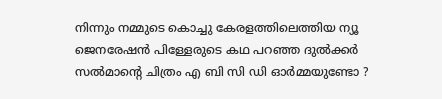നിന്നും നമ്മുടെ കൊച്ചു കേരളത്തിലെത്തിയ ന്യൂ ജെനരേഷന്‍ പിള്ളേരുടെ കഥ പറഞ്ഞ ദുല്‍ക്കര്‍ സല്‍മാന്റെ ചിത്രം എ ബി സി ഡി ഓര്‍മ്മയുണ്ടോ ?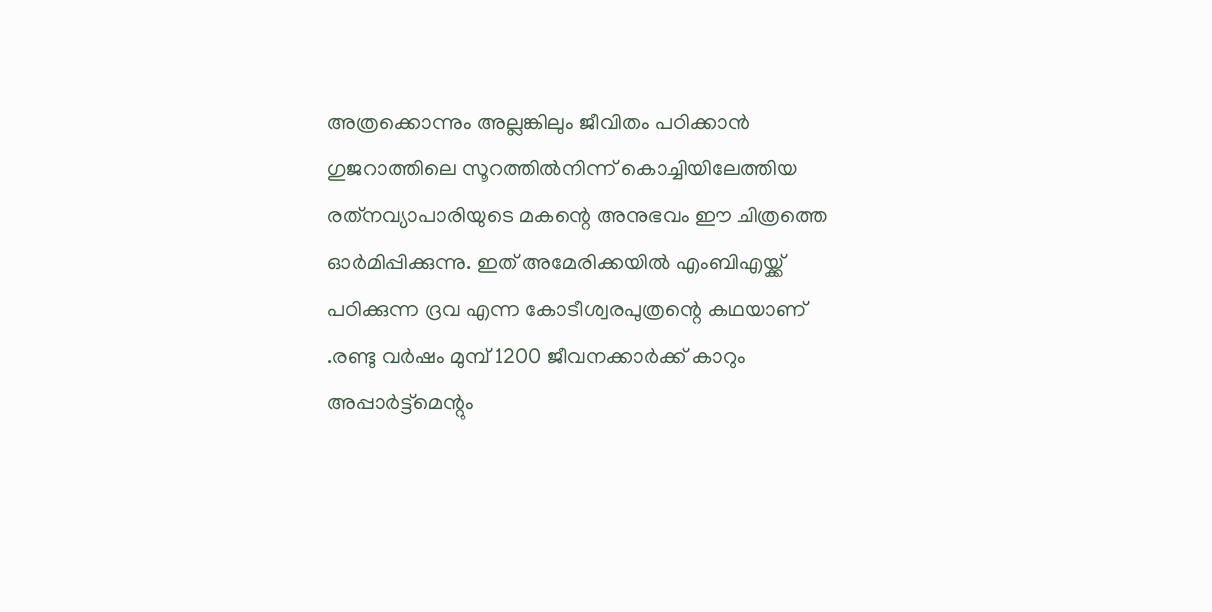അത്രക്കൊന്നും അല്ലങ്കിലും ജീവിതം പഠിക്കാന്‍ ഗുജറാത്തിലെ സൂറത്തില്‍നിന്ന് കൊച്ചിയിലേത്തിയ രത്‌നവ്യാപാരിയുടെ മകന്റെ അനുഭവം ഈ ചിത്രത്തെ ഓര്‍മിപ്പിക്കുന്നു. ഇത് അമേരിക്കയില്‍ എംബിഎയ്ക്ക് പഠിക്കുന്ന ദ്രവ എന്ന കോടീശ്വരപുത്രന്റെ കഥയാണ്‌ .രണ്ടു വര്‍ഷം മുമ്പ് 1200 ജീവനക്കാര്‍ക്ക് കാറും അപ്പാര്‍ട്ട്‌മെന്റും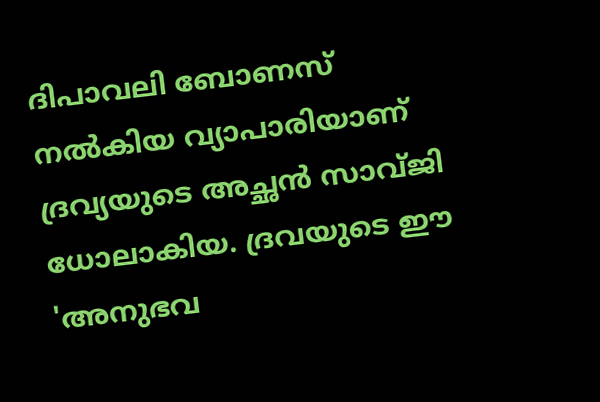ദിപാവലി ബോണസ് നല്‍കിയ വ്യാപാരിയാണ് ദ്രവ്യയുടെ അച്ഛന്‍ സാവ്ജി ധോലാകിയ. ദ്രവയുടെ ഈ 'അനുഭവ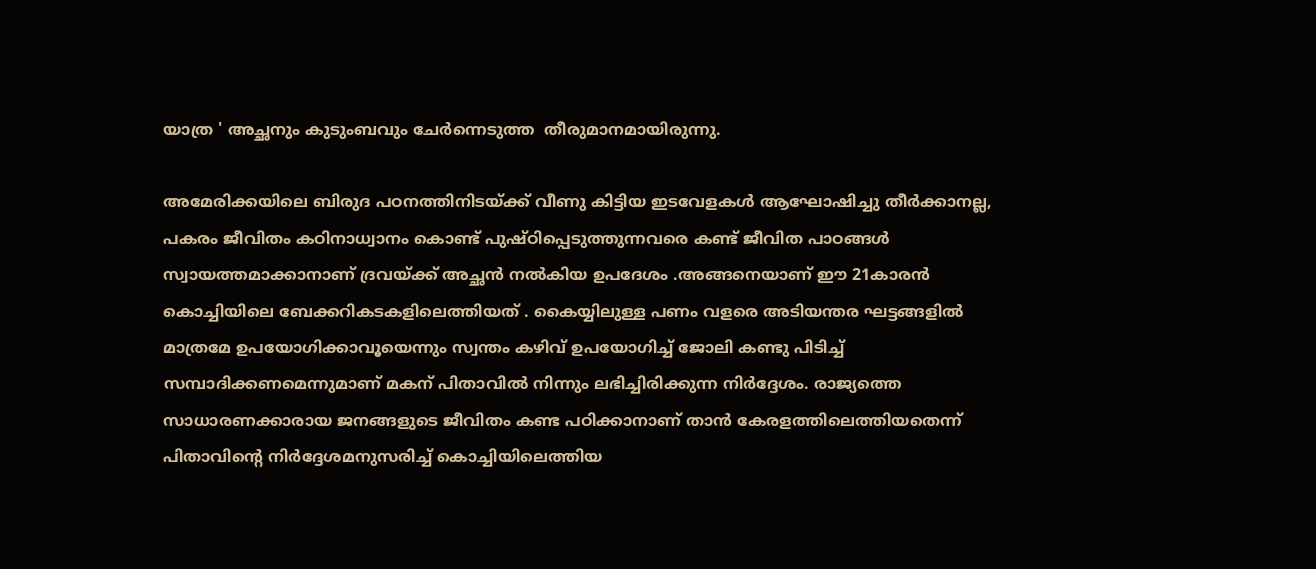യാത്ര ' അച്ഛനും കുടുംബവും ചേര്‍ന്നെടുത്ത  തീരുമാനമായിരുന്നു.

അമേരിക്കയിലെ ബിരുദ പഠനത്തിനിടയ്ക്ക് വീണു കിട്ടിയ ഇടവേളകള്‍ ആഘോഷിച്ചു തീര്‍ക്കാനല്ല, പകരം ജീവിതം കഠിനാധ്വാനം കൊണ്ട് പുഷ്ഠിപ്പെടുത്തുന്നവരെ കണ്ട് ജീവിത പാഠങ്ങള്‍ സ്വായത്തമാക്കാനാണ് ദ്രവയ്ക്ക് അച്ഛന്‍ നല്‍കിയ ഉപദേശം .അങ്ങനെയാണ് ഈ 21കാരന്‍ കൊച്ചിയിലെ ബേക്കറികടകളിലെത്തിയത് . കൈയ്യിലുള്ള പണം വളരെ അടിയന്തര ഘട്ടങ്ങളില്‍ മാത്രമേ ഉപയോഗിക്കാവൂയെന്നും സ്വന്തം കഴിവ് ഉപയോഗിച്ച് ജോലി കണ്ടു പിടിച്ച് സമ്പാദിക്കണമെന്നുമാണ് മകന് പിതാവില്‍ നിന്നും ലഭിച്ചിരിക്കുന്ന നിര്‍ദ്ദേശം. രാജ്യത്തെ സാധാരണക്കാരായ ജനങ്ങളുടെ ജീവിതം കണ്ട പഠിക്കാനാണ് താന്‍ കേരളത്തിലെത്തിയതെന്ന് പിതാവിന്റെ നിര്‍ദ്ദേശമനുസരിച്ച് കൊച്ചിയിലെത്തിയ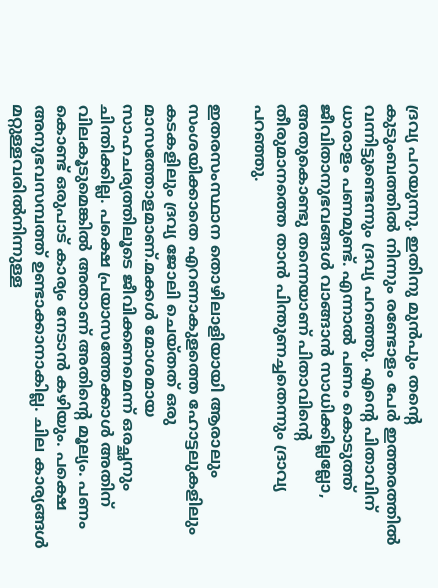ദ്രവ്യ പറയുന്നു. ഇതിനു മുന്‍പും തന്റെ കുടുംബത്തില്‍ നിന്നും രണ്ടോളം പേര്‍ ഇത്തരത്തില്‍ വന്നിട്ടുണ്ടെന്നും ദ്രവ്യ പറഞ്ഞു. എന്റെ പിതാവിന് ധാരാളം പണമുണ്ട്. എന്നാല്‍ പണം കൊടുത്ത് ജീവിതാനുഭവങ്ങള്‍ വാങ്ങാന്‍ സാധിക്കില്ലല്ലോ, അതുകൊണ്ടു തന്നെയാണ് പിതാവിന്റെ തീരുമാനത്തെ താന്‍ പിന്തുണച്ചതെന്നും ദ്രാവ്യ പറഞ്ഞു.

ഇതരസംസ്ഥാന തൊഴിലാളിയായി ആരാലും സംശയിക്കാതെ എറണാകുളത്തെ ഹോട്ടലുകളിലും കടകളിലും ദ്രവ്യ ജോലി ചെയ്തത് ഒരു മാസത്തോളമാണ്.മക്കള്‍ മോശമായ സാഹചര്യത്തിലൂടെ ജീവിക്കണമെന്ന് ഒരച്ഛനും ചിന്തിക്കില്ല. പക്ഷെ പ്രയാസത്തേക്കാള്‍ അതിന് വിലകൂടുമെങ്കില്‍ അതാണ് അതിന്റെ മൂല്യം. പണം കൊണ്ട് ഒരുപാട് കാര്യം നേടാന്‍ കഴിയും. പക്ഷെ അനുഭവസമ്പത്ത് ഉണ്ടാക്കാനാകില്ല. ചില കാര്യങ്ങള്‍ മറ്റുള്ളവരില്‍നിന്നുള്ള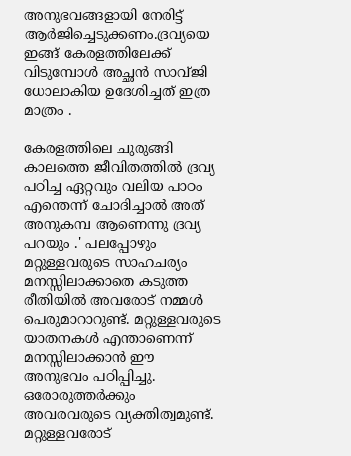അനുഭവങ്ങളായി നേരിട്ട് ആര്‍ജിച്ചെടുക്കണം.ദ്രവ്യയെ ഇങ്ങ് കേരളത്തിലേക്ക് വിടുമ്പോള്‍ അച്ഛന്‍ സാവ്ജി ധോലാകിയ ഉദേശിച്ചത് ഇത്ര മാത്രം .

കേരളത്തിലെ ചുരുങ്ങി കാലത്തെ ജീവിതത്തില്‍ ദ്രവ്യ പഠിച്ച ഏറ്റവും വലിയ പാഠം എന്തെന്ന് ചോദിച്ചാല്‍ അത് അനുകമ്പ ആണെന്നു ദ്രവ്യ പറയും .' പലപ്പോഴും മറ്റുള്ളവരുടെ സാഹചര്യം മനസ്സിലാക്കാതെ കടുത്ത രീതിയില്‍ അവരോട് നമ്മള്‍ പെരുമാറാറുണ്ട്. മറ്റുള്ളവരുടെ യാതനകള്‍ എന്താണെന്ന് മനസ്സിലാക്കാന്‍ ഈ അനുഭവം പഠിപ്പിച്ചു. ഒരോരുത്തര്‍ക്കും അവരവരുടെ വ്യക്തിത്വമുണ്ട്. മറ്റുള്ളവരോട്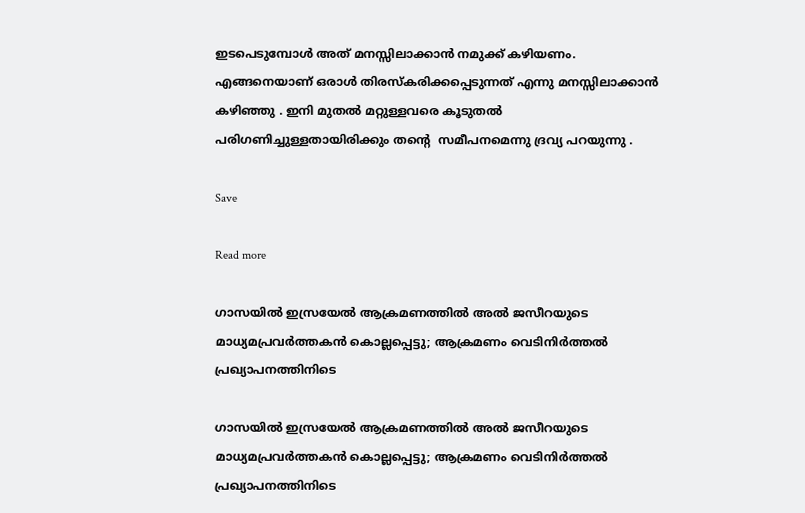ഇടപെടുമ്പോള്‍ അത് മനസ്സിലാക്കാന്‍ നമുക്ക് കഴിയണം. എങ്ങനെയാണ് ഒരാള്‍ തിരസ്‌കരിക്കപ്പെടുന്നത് എന്നു മനസ്സിലാക്കാന്‍ കഴിഞ്ഞു . ഇനി മുതല്‍ മറ്റുള്ളവരെ കൂടുതല്‍ പരിഗണിച്ചുള്ളതായിരിക്കും തന്റെ  സമീപനമെന്നു ദ്രവ്യ പറയുന്നു .

Save

Read more

ഗാസയിൽ ഇസ്രയേൽ ആക്രമണത്തിൽ അൽ ജസീറയുടെ മാധ്യമപ്രവർത്തകൻ കൊല്ലപ്പെട്ടു; ആക്രമണം വെടിനിർത്തൽ പ്രഖ്യാപനത്തിനിടെ

ഗാസയിൽ ഇസ്രയേൽ ആക്രമണത്തിൽ അൽ ജസീറയുടെ മാധ്യമപ്രവർത്തകൻ കൊല്ലപ്പെട്ടു; ആക്രമണം വെടിനിർത്തൽ പ്രഖ്യാപനത്തിനിടെ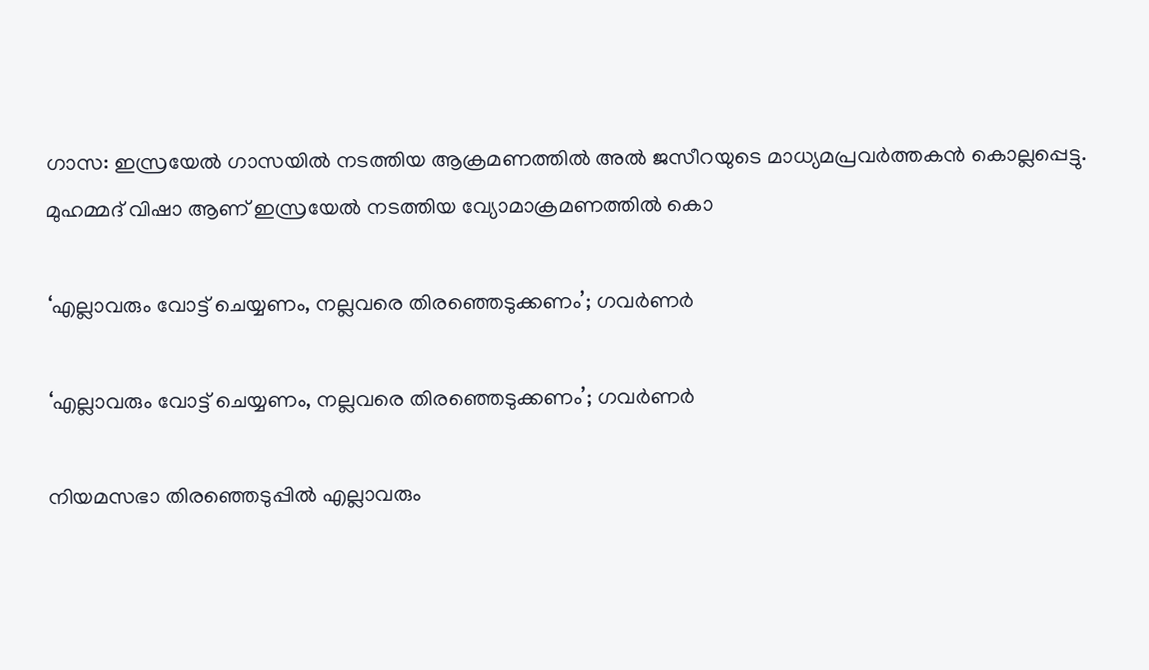ഗാസ: ഇസ്രയേൽ ഗാസയിൽ നടത്തിയ ആക്രമണത്തിൽ അൽ ജസീറയുടെ മാധ്യമപ്രവർത്തകൻ കൊല്ലപ്പെട്ടു. മുഹമ്മദ് വിഷാ ആണ് ഇസ്രയേൽ നടത്തിയ വ്യോമാക്രമണത്തിൽ കൊ

‘എല്ലാവരും വോട്ട് ചെയ്യണം, നല്ലവരെ തിരഞ്ഞെടുക്കണം’; ഗവർണർ

‘എല്ലാവരും വോട്ട് ചെയ്യണം, നല്ലവരെ തിരഞ്ഞെടുക്കണം’; ഗവർണർ

നിയമസഭാ തിരഞ്ഞെടുപ്പിൽ എല്ലാവരും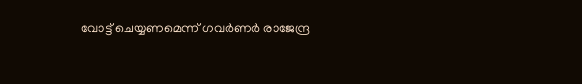വോട്ട് ചെയ്യണമെന്ന് ഗവർണർ രാജേന്ദ്ര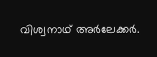വിശ്വനാഥ് അർലേക്കർ.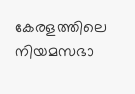കേരളത്തിലെ നിയമസഭാ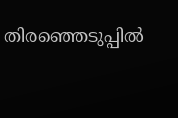തിരഞ്ഞെടുപ്പിൽ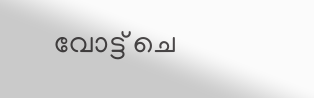വോട്ട് ചെ